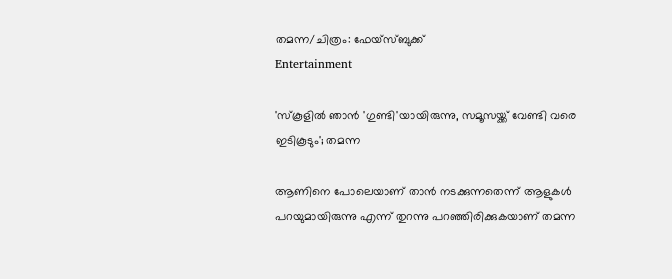തമന്ന/ചിത്രം: ഫേയ്സ്ബുക്ക്
Entertainment

'സ്‌കൂളില്‍ ഞാന്‍ 'ഗുണ്ടി'യായിരുന്നു, സമൂസയ്ക്ക് വേണ്ടി വരെ ഇടികൂടും'; തമന്ന

ആണിനെ പോലെയാണ് താന്‍ നടക്കുന്നതെന്ന് ആളുകള്‍ പറയുമായിരുന്നു എന്ന് തുറന്നു പറഞ്ഞിരിക്കുകയാണ് തമന്ന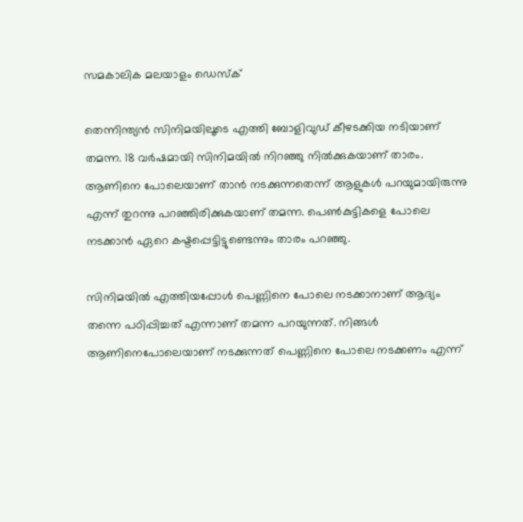സമകാലിക മലയാളം ഡെസ്ക്

തെന്നിന്ത്യന്‍ സിനിമയിലൂടെ എത്തി ബോളിവുഡ് കീഴടക്കിയ നടിയാണ് തമന്ന. 18 വര്‍ഷമായി സിനിമയില്‍ നിറഞ്ഞു നില്‍ക്കുകയാണ് താരം. ആണിനെ പോലെയാണ് താന്‍ നടക്കുന്നതെന്ന് ആളുകള്‍ പറയുമായിരുന്നു എന്ന് തുറന്നു പറഞ്ഞിരിക്കുകയാണ് തമന്ന. പെണ്‍കുട്ടികളെ പോലെ നടക്കാന്‍ ഏറെ കഷ്ടപ്പെട്ടിട്ടുണ്ടെന്നും താരം പറഞ്ഞു.

സിനിമയില്‍ എത്തിയപ്പോള്‍ പെണ്ണിനെ പോലെ നടക്കാനാണ് ആദ്യം തന്നെ പഠിപ്പിച്ചത് എന്നാണ് തമന്ന പറയുന്നത്. നിങ്ങള്‍ ആണിനെപോലെയാണ് നടക്കുന്നത് പെണ്ണിനെ പോലെ നടക്കണം എന്ന്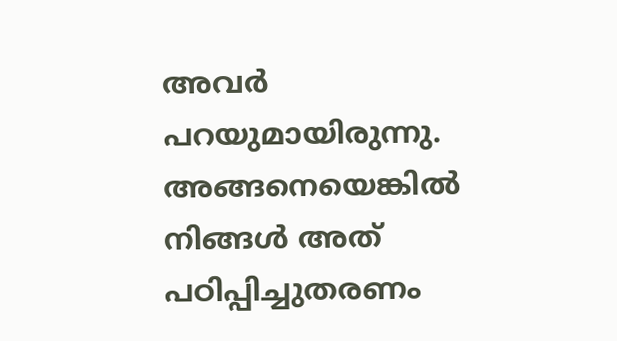അവര്‍ പറയുമായിരുന്നു. അങ്ങനെയെങ്കില്‍ നിങ്ങള്‍ അത് പഠിപ്പിച്ചുതരണം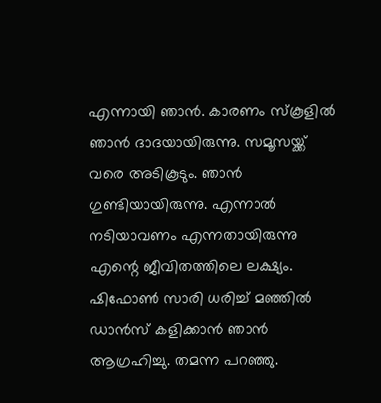എന്നായി ഞാന്‍. കാരണം സ്‌കൂളില്‍ ഞാന്‍ ദാദയായിരുന്നു. സമൂസയ്ക്ക് വരെ അടികൂടും. ഞാന്‍ ഗുണ്ടിയായിരുന്നു. എന്നാല്‍ നടിയാവണം എന്നതായിരുന്നു എന്റെ ജീവിതത്തിലെ ലക്ഷ്യം. ഷിഫോണ്‍ സാരി ധരിച്ച് മഞ്ഞില്‍ ഡാന്‍സ് കളിക്കാന്‍ ഞാന്‍ ആഗ്രഹിച്ചു. തമന്ന പറഞ്ഞു.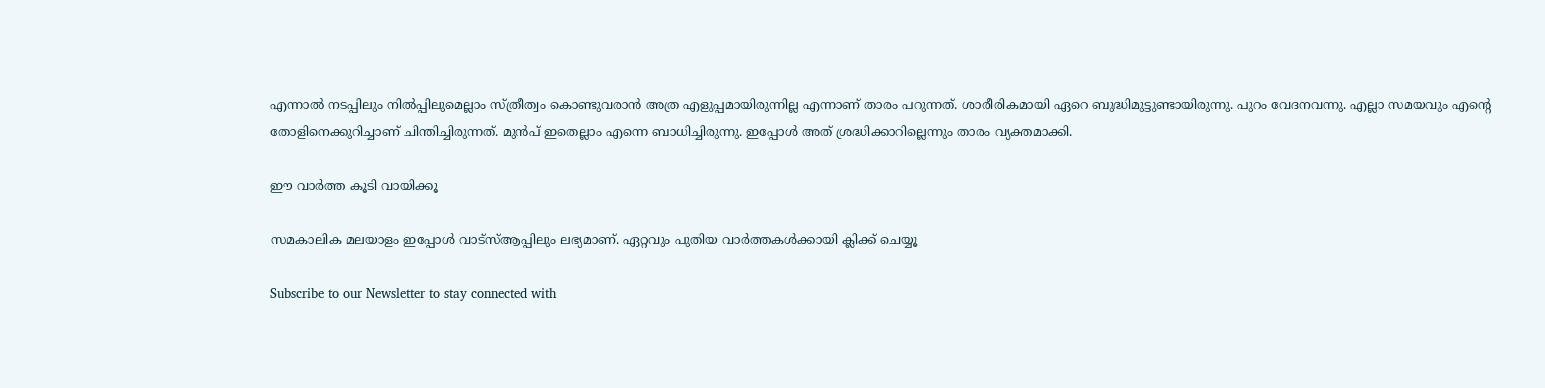എന്നാല്‍ നടപ്പിലും നില്‍പ്പിലുമെല്ലാം സ്ത്രീത്വം കൊണ്ടുവരാന്‍ അത്ര എളുപ്പമായിരുന്നില്ല എന്നാണ് താരം പറുന്നത്. ശാരീരികമായി ഏറെ ബുദ്ധിമുട്ടുണ്ടായിരുന്നു. പുറം വേദനവന്നു. എല്ലാ സമയവും എന്റെ തോളിനെക്കുറിച്ചാണ് ചിന്തിച്ചിരുന്നത്. മുന്‍പ് ഇതെല്ലാം എന്നെ ബാധിച്ചിരുന്നു. ഇപ്പോള്‍ അത് ശ്രദ്ധിക്കാറില്ലെന്നും താരം വ്യക്തമാക്കി.

ഈ വാർത്ത കൂടി വായിക്കൂ

സമകാലിക മലയാളം ഇപ്പോൾ വാട്‌സ്ആപ്പിലും ലഭ്യമാണ്. ഏറ്റവും പുതിയ വാർത്തകൾക്കായി ക്ലിക്ക് ചെയ്യൂ

Subscribe to our Newsletter to stay connected with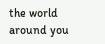the world around you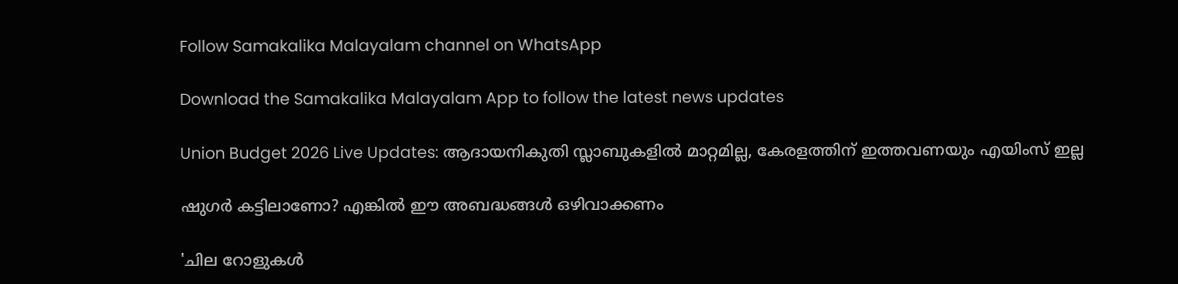Follow Samakalika Malayalam channel on WhatsApp

Download the Samakalika Malayalam App to follow the latest news updates

Union Budget 2026 Live Updates: ആദായനികുതി സ്ലാബുകളില്‍ മാറ്റമില്ല, കേരളത്തിന് ഇത്തവണയും എയിംസ് ഇല്ല

ഷുഗർ കട്ടിലാണോ? എങ്കിൽ ഈ അബദ്ധങ്ങൾ ഒഴിവാക്കണം

'ചില റോളുകൾ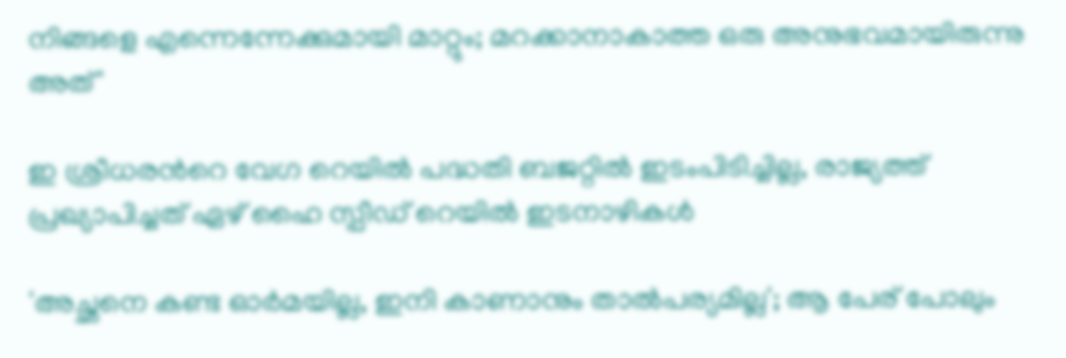നിങ്ങളെ എന്നെന്നേക്കുമായി മാറ്റും; മറക്കാനാകാത്ത ഒരു അനുഭവമായിരുന്നു അത്'

ഇ ശ്രീധരന്‍റെ വേഗ റെയില്‍ പദ്ധതി ബജറ്റില്‍ ഇടംപിടിച്ചില്ല, രാജ്യത്ത് പ്രഖ്യാപിച്ചത് ഏഴ് ഹൈ സ്പീഡ് റെയില്‍ ഇടനാഴികള്‍

'അച്ഛനെ കണ്ട ഓര്‍മയില്ല, ഇനി കാണാനും താല്‍പര്യമില്ല'; ആ പേര് പോലും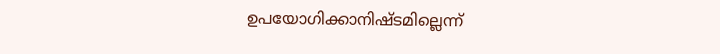ഉപയോഗിക്കാനിഷ്ടമില്ലെന്ന്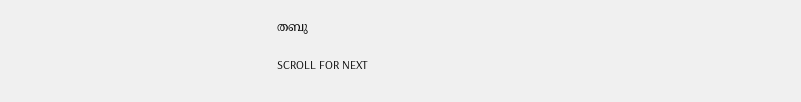തബു

SCROLL FOR NEXT